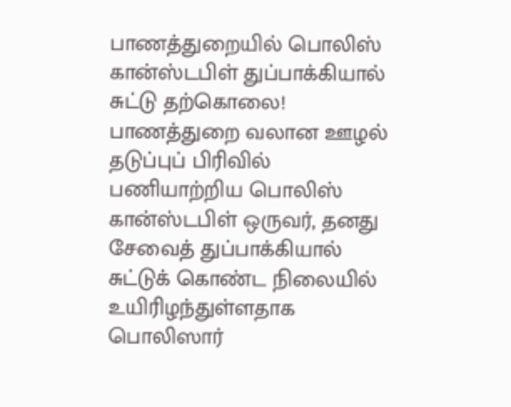பாணத்துறையில் பொலிஸ் கான்ஸ்டபிள் துப்பாக்கியால் சுட்டு தற்கொலை!
பாணத்துறை வலான ஊழல் தடுப்புப் பிரிவில் பணியாற்றிய பொலிஸ் கான்ஸ்டபிள் ஒருவர், தனது சேவைத் துப்பாக்கியால் சுட்டுக் கொண்ட நிலையில் உயிரிழந்துள்ளதாக பொலிஸார்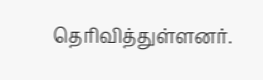தெரிவித்துள்ளனர்.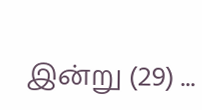இன்று (29) ...